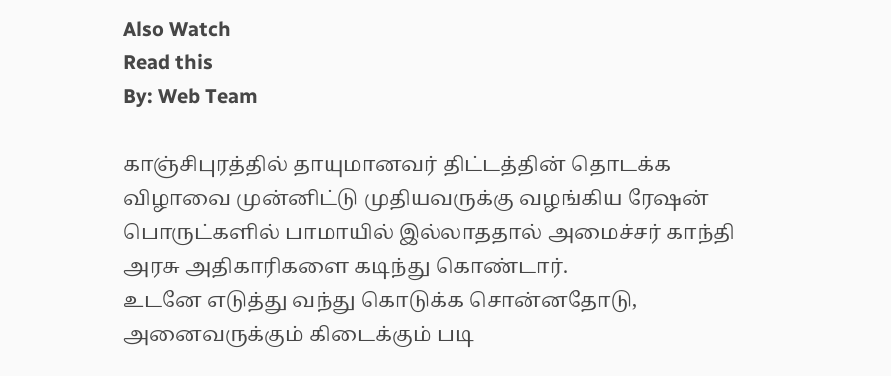Also Watch
Read this
By: Web Team

காஞ்சிபுரத்தில் தாயுமானவர் திட்டத்தின் தொடக்க விழாவை முன்னிட்டு முதியவருக்கு வழங்கிய ரேஷன் பொருட்களில் பாமாயில் இல்லாததால் அமைச்சர் காந்தி அரசு அதிகாரிகளை கடிந்து கொண்டார்.
உடனே எடுத்து வந்து கொடுக்க சொன்னதோடு, அனைவருக்கும் கிடைக்கும் படி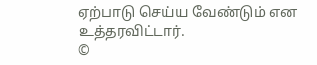ஏற்பாடு செய்ய வேண்டும் என உத்தரவிட்டார்.
©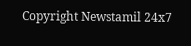Copyright Newstamil 24x7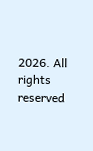2026. All rights reserved